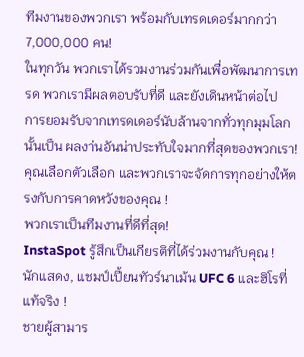ทีมงานของพวกเรา พร้อมกับเทรดเดอร์มากกว่า 7,000,000 คน!
ในทุกวัน พวกเราได้รวมงานร่วมกันเพื่อพัฒนาการเทรด พวกเรามีผลตอบรับที่ดี และยังเดินหน้าต่อไป
การยอมรับจากเทรดเดอร์นับล้านจากทั่วทุกมุมโลกนั้นเป็น ผลงา่นอันน่าประทับใจมากที่สุดของพวกเรา! คุณเลือกตัวเลือก และพวกเราจะจัดการทุกอย่างให้ตรงกับการคาดหวังของคุณ !
พวกเราเป็นทีมงานที่ดีที่สุด!
InstaSpot รู้สึกเป็นเกียรติที่ได้ร่วมงานกับคุณ !
นักแสดง, แชมป์เปี้ยนทัวร์นาเม้น UFC 6 และฮิโรที่แท้จริง !
ชายผู้สามาร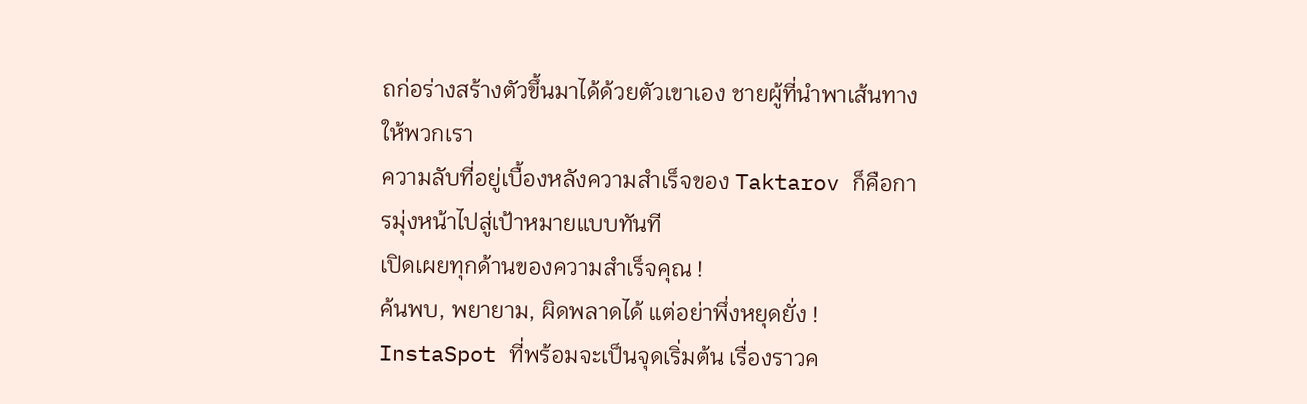ถก่อร่างสร้างตัวขึ้นมาได้ด้วยตัวเขาเอง ชายผู้ที่นำพาเส้นทางให้พวกเรา
ความลับที่อยู่เบื้องหลังความสำเร็จของ Taktarov ก็คือการมุ่งหน้าไปสู่เป้าหมายแบบทันที
เปิดเผยทุกด้านของความสำเร็จคุณ !
ค้นพบ, พยายาม, ผิดพลาดได้ แต่อย่าพึ่งหยุดยั่ง !
InstaSpot ที่พร้อมจะเป็นจุดเริ่มต้น เรื่องราวค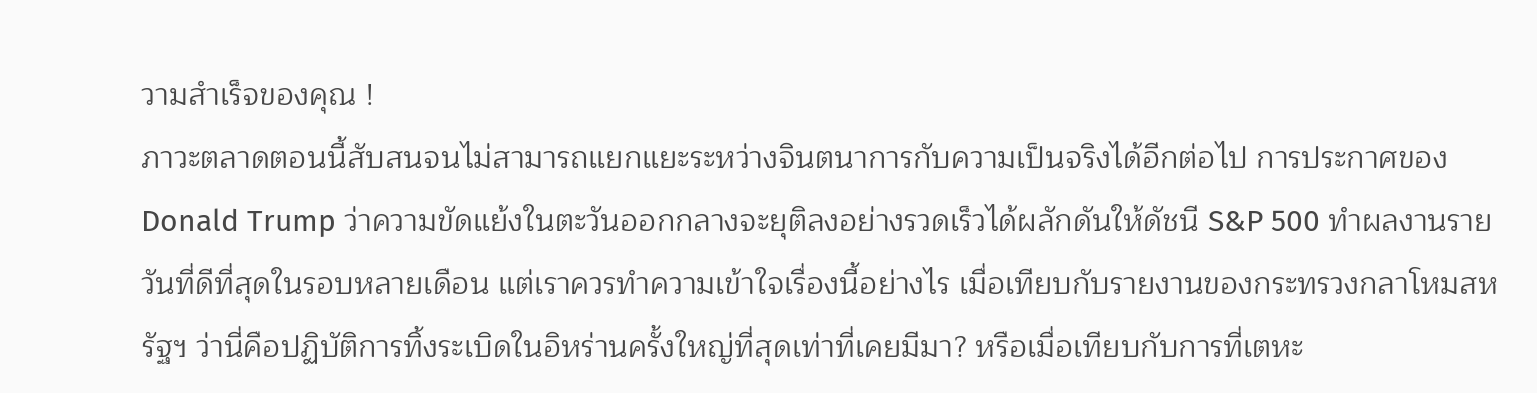วามสำเร็จของคุณ !
ภาวะตลาดตอนนี้สับสนจนไม่สามารถแยกแยะระหว่างจินตนาการกับความเป็นจริงได้อีกต่อไป การประกาศของ Donald Trump ว่าความขัดแย้งในตะวันออกกลางจะยุติลงอย่างรวดเร็วได้ผลักดันให้ดัชนี S&P 500 ทำผลงานรายวันที่ดีที่สุดในรอบหลายเดือน แต่เราควรทำความเข้าใจเรื่องนี้อย่างไร เมื่อเทียบกับรายงานของกระทรวงกลาโหมสหรัฐฯ ว่านี่คือปฏิบัติการทิ้งระเบิดในอิหร่านครั้งใหญ่ที่สุดเท่าที่เคยมีมา? หรือเมื่อเทียบกับการที่เตหะ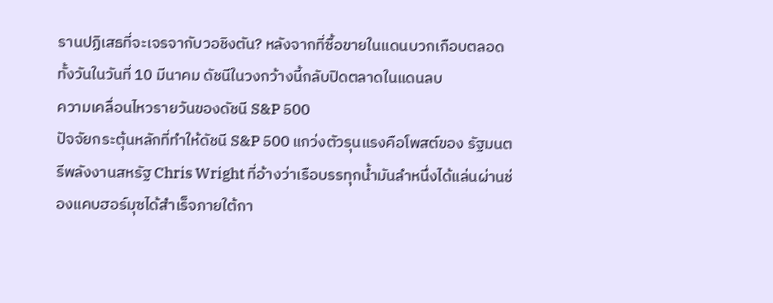รานปฏิเสธที่จะเจรจากับวอชิงตัน? หลังจากที่ซื้อขายในแดนบวกเกือบตลอดทั้งวันในวันที่ 10 มีนาคม ดัชนีในวงกว้างนี้กลับปิดตลาดในแดนลบ
ความเคลื่อนไหวรายวันของดัชนี S&P 500
ปัจจัยกระตุ้นหลักที่ทำให้ดัชนี S&P 500 แกว่งตัวรุนแรงคือโพสต์ของ รัฐมนตรีพลังงานสหรัฐ Chris Wright ที่อ้างว่าเรือบรรทุกน้ำมันลำหนึ่งได้แล่นผ่านช่องแคบฮอร์มุซได้สำเร็จภายใต้กา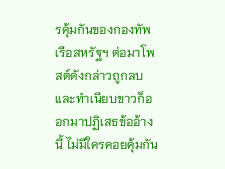รคุ้มกันของกองทัพเรือสหรัฐฯ ต่อมาโพสต์ดังกล่าวถูกลบ และทำเนียบขาวก็ออกมาปฏิเสธข้ออ้างนี้ ไม่มีใครคอยคุ้มกัน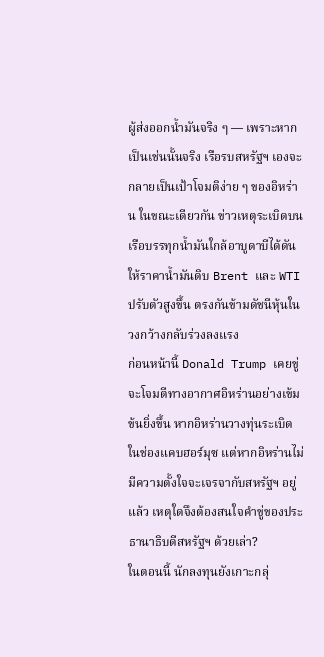ผู้ส่งออกน้ำมันจริง ๆ — เพราะหากเป็นเช่นนั้นจริง เรือรบสหรัฐฯ เองจะกลายเป็นเป้าโจมติง่าย ๆ ของอิหร่าน ในขณะเดียวกัน ข่าวเหตุระเบิดบนเรือบรรทุกน้ำมันใกล้อาบูดาบีได้ดันให้ราคาน้ำมันดิบ Brent และ WTI ปรับตัวสูงขึ้น ตรงกันข้ามดัชนีหุ้นในวงกว้างกลับร่วงลงแรง
ก่อนหน้านี้ Donald Trump เคยขู่จะโจมตีทางอากาศอิหร่านอย่างเข้มข้นยิ่งขึ้น หากอิหร่านวางทุ่นระเบิดในช่องแคบฮอร์มุซ แต่หากอิหร่านไม่มีความตั้งใจจะเจรจากับสหรัฐฯ อยู่แล้ว เหตุใดจึงต้องสนใจคำขู่ของประธานาธิบดีสหรัฐฯ ด้วยเล่า?
ในตอนนี้ นักลงทุนยังเกาะกลุ่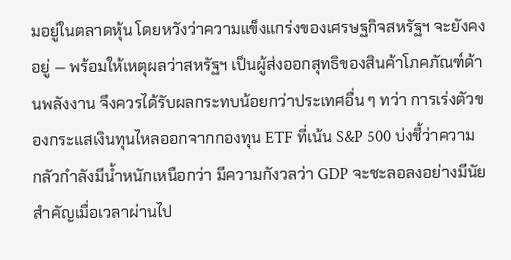มอยู่ในตลาดหุ้น โดยหวังว่าความแข็งแกร่งของเศรษฐกิจสหรัฐฯ จะยังคงอยู่ — พร้อมให้เหตุผลว่าสหรัฐฯ เป็นผู้ส่งออกสุทธิของสินค้าโภคภัณฑ์ด้านพลังงาน จึงควรได้รับผลกระทบน้อยกว่าประเทศอื่น ๆ ทว่า การเร่งตัวของกระแสเงินทุนไหลออกจากกองทุน ETF ที่เน้น S&P 500 บ่งชี้ว่าความกลัวกำลังมีน้ำหนักเหนือกว่า มีความกังวลว่า GDP จะชะลอลงอย่างมีนัยสำคัญเมื่อเวลาผ่านไป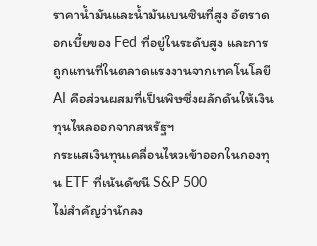ราคาน้ำมันและน้ำมันเบนซินที่สูง อัตราดอกเบี้ยของ Fed ที่อยู่ในระดับสูง และการถูกแทนที่ในตลาดแรงงานจากเทคโนโลยี AI คือส่วนผสมที่เป็นพิษซึ่งผลักดันให้เงินทุนไหลออกจากสหรัฐฯ
กระแสเงินทุนเคลื่อนไหวเข้าออกในกองทุน ETF ที่เน้นดัชนี S&P 500
ไม่สำคัญว่านักลง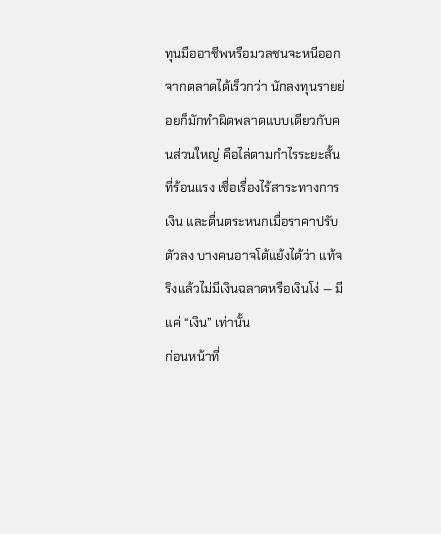ทุนมืออาชีพหรือมวลชนจะหนีออกจากตลาดได้เร็วกว่า นักลงทุนรายย่อยก็มักทำผิดพลาดแบบเดียวกับคนส่วนใหญ่ คือไล่ตามกำไรระยะสั้นที่ร้อนแรง เชื่อเรื่องไร้สาระทางการเงิน และตื่นตระหนกเมื่อราคาปรับตัวลง บางคนอาจโต้แย้งได้ว่า แท้จริงแล้วไม่มีเงินฉลาดหรือเงินโง่ — มีแค่ “เงิน” เท่านั้น
ก่อนหน้าที่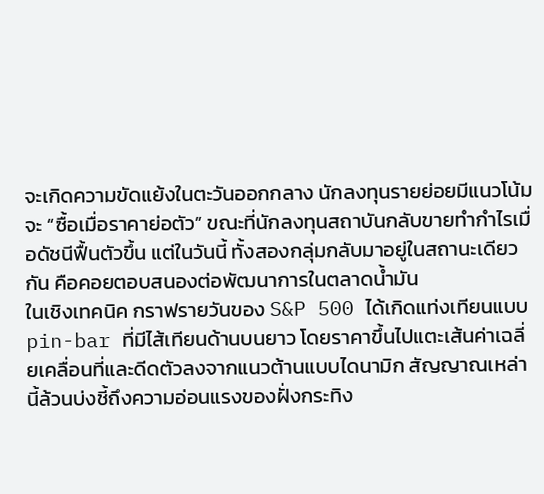จะเกิดความขัดแย้งในตะวันออกกลาง นักลงทุนรายย่อยมีแนวโน้มจะ “ซื้อเมื่อราคาย่อตัว” ขณะที่นักลงทุนสถาบันกลับขายทำกำไรเมื่อดัชนีฟื้นตัวขึ้น แต่ในวันนี้ ทั้งสองกลุ่มกลับมาอยู่ในสถานะเดียวกัน คือคอยตอบสนองต่อพัฒนาการในตลาดน้ำมัน
ในเชิงเทคนิค กราฟรายวันของ S&P 500 ได้เกิดแท่งเทียนแบบ pin-bar ที่มีไส้เทียนด้านบนยาว โดยราคาขึ้นไปแตะเส้นค่าเฉลี่ยเคลื่อนที่และดีดตัวลงจากแนวต้านแบบไดนามิก สัญญาณเหล่านี้ล้วนบ่งชี้ถึงความอ่อนแรงของฝั่งกระทิง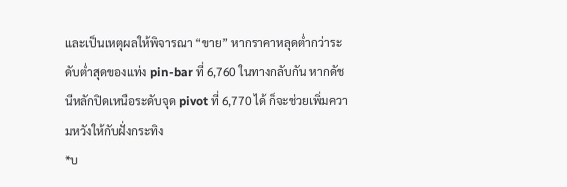และเป็นเหตุผลให้พิจารณา “ขาย” หากราคาหลุดต่ำกว่าระดับต่ำสุดของแท่ง pin-bar ที่ 6,760 ในทางกลับกัน หากดัชนีหลักปิดเหนือระดับจุด pivot ที่ 6,770 ได้ ก็จะช่วยเพิ่มความหวังให้กับฝั่งกระทิง
*บ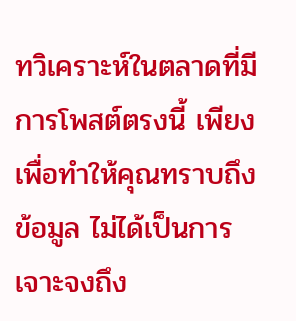ทวิเคราะห์ในตลาดที่มีการโพสต์ตรงนี้ เพียงเพื่อทำให้คุณทราบถึงข้อมูล ไม่ได้เป็นการเจาะจงถึง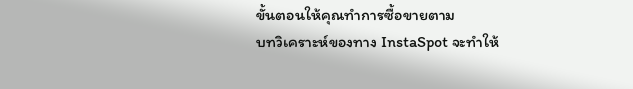ขั้นตอนให้คุณทำการซื้อขายตาม
บทวิเคราะห์ของทาง InstaSpot จะทำให้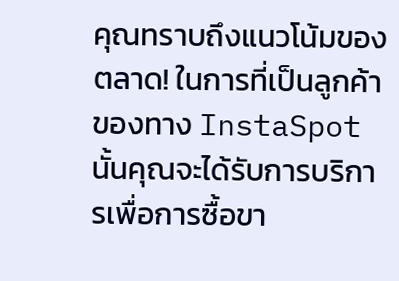คุณทราบถึงแนวโน้มของตลาด! ในการที่เป็นลูกค้าของทาง InstaSpot นั้นคุณจะได้รับการบริการเพื่อการซื้อขา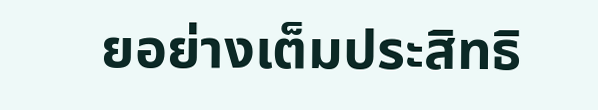ยอย่างเต็มประสิทธิ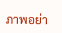ภาพอย่า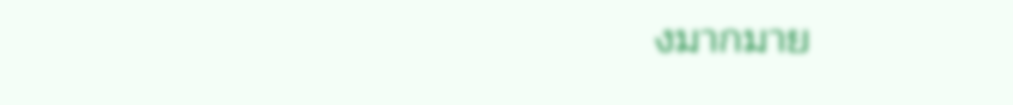งมากมาย